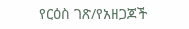የርዕስ ገጽ/የአዘጋጆች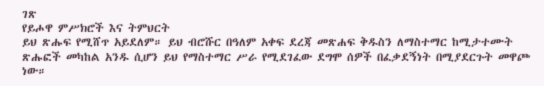ገጽ
የይሖዋ ምሥክሮች እና ትምህርት
ይህ ጽሑፍ የሚሸጥ አይደለም። ይህ ብሮሹር በዓለም አቀፍ ደረጃ መጽሐፍ ቅዱስን ለማስተማር ከሚታተሙት ጽሑፎች መካከል አንዱ ሲሆን ይህ የማስተማር ሥራ የሚደገፈው ደግሞ ሰዎች በፈቃደኝነት በሚያደርጉት መዋጮ ነው።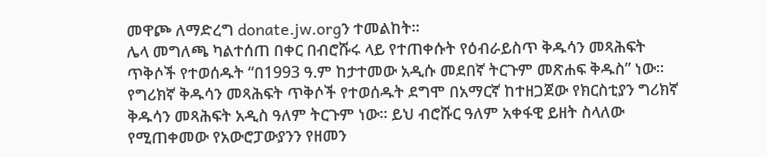መዋጮ ለማድረግ donate.jw.orgን ተመልከት።
ሌላ መግለጫ ካልተሰጠ በቀር በብሮሹሩ ላይ የተጠቀሱት የዕብራይስጥ ቅዱሳን መጻሕፍት ጥቅሶች የተወሰዱት “በ1993 ዓ.ም ከታተመው አዲሱ መደበኛ ትርጉም መጽሐፍ ቅዱስ” ነው። የግሪክኛ ቅዱሳን መጻሕፍት ጥቅሶች የተወሰዱት ደግሞ በአማርኛ ከተዘጋጀው የክርስቲያን ግሪክኛ ቅዱሳን መጻሕፍት አዲስ ዓለም ትርጉም ነው። ይህ ብሮሹር ዓለም አቀፋዊ ይዘት ስላለው የሚጠቀመው የአውሮፓውያንን የዘመን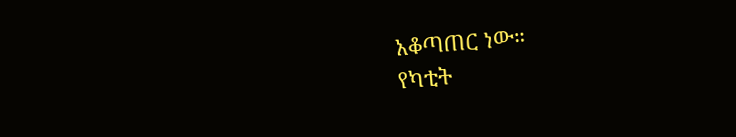አቆጣጠር ነው።
የካቲት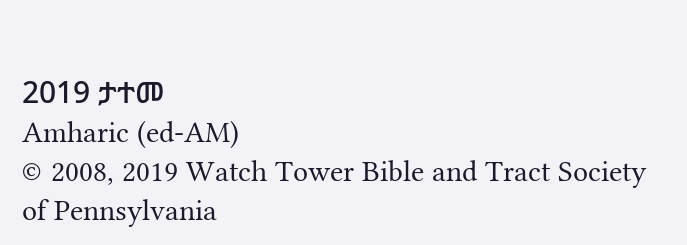2019 ታተመ
Amharic (ed-AM)
© 2008, 2019 Watch Tower Bible and Tract Society of Pennsylvania